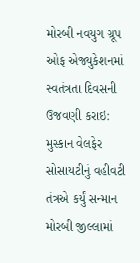મોરબી નવયુગ ગ્રૂપ ઓફ એજ્યુકેશનમાં સ્વતંત્રતા દિવસની ઉજવણી કરાઇ: મુસ્કાન વેલફેર સોસાયટીનું વહીવટી તંત્રએ કર્યું સન્માન મોરબી જીલ્લામાં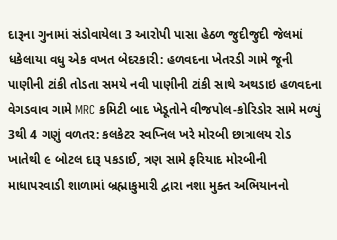દારૂના ગુનામાં સંડોવાયેલા 3 આરોપી પાસા હેઠળ જુદીજુદી જેલમાં ધકેલાયા વધુ એક વખત બેદરકારી: હળવદના ખેતરડી ગામે જૂની પાણીની ટાંકી તોડતા સમયે નવી પાણીની ટાંકી સાથે અથડાઇ હળવદના વેગડવાવ ગામે MRC કમિટી બાદ ખેડૂતોને વીજપોલ-કોરિડોર સામે મળ્યું 3થી 4 ગણું વળતર: કલકેટર સ્વપ્નિલ ખરે મોરબી છાત્રાલય રોડ ખાતેથી ૯ બોટલ દારૂ પકડાઈ, ત્રણ સામે ફરિયાદ મોરબીની માધાપરવાડી શાળામાં બ્રહ્માકુમારી દ્વારા નશા મુક્ત અભિયાનનો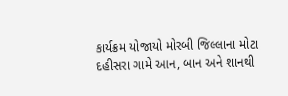કાર્યક્રમ યોજાયો મોરબી જિલ્લાના મોટા દહીસરા ગામે આન, બાન અને શાનથી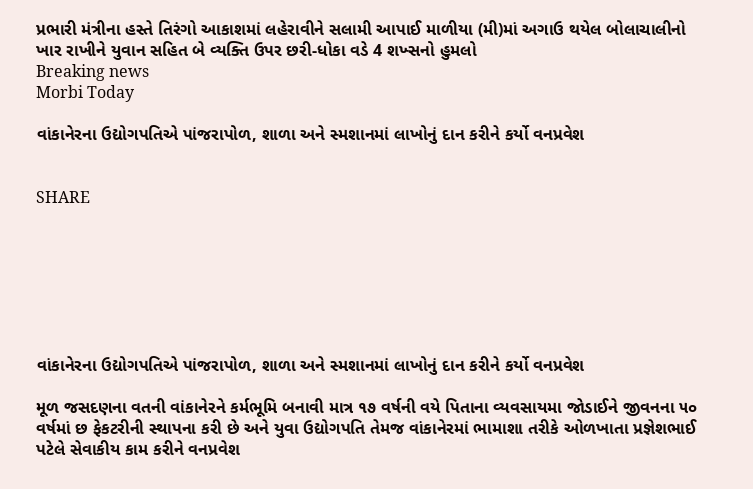પ્રભારી મંત્રીના હસ્તે તિરંગો આકાશમાં લહેરાવીને સલામી આપાઈ માળીયા (મી)માં અગાઉ થયેલ બોલાચાલીનો ખાર રાખીને યુવાન સહિત બે વ્યક્તિ ઉપર છરી-ધોકા વડે 4 શખ્સનો હુમલો
Breaking news
Morbi Today

વાંકાનેરના ઉદ્યોગપતિએ પાંજરાપોળ, શાળા અને સ્મશાનમાં લાખોનું દાન કરીને કર્યો વનપ્રવેશ


SHARE







વાંકાનેરના ઉદ્યોગપતિએ પાંજરાપોળ, શાળા અને સ્મશાનમાં લાખોનું દાન કરીને કર્યો વનપ્રવેશ

મૂળ જસદણના વતની વાંકાનેરને કર્મભૂમિ બનાવી માત્ર ૧૭ વર્ષની વયે પિતાના વ્યવસાયમા જોડાઈને જીવનના ૫૦ વર્ષમાં છ ફેકટરીની સ્થાપના કરી છે અને યુવા ઉદ્યોગપતિ તેમજ વાંકાનેરમાં ભામાશા તરીકે ઓળખાતા પ્રજ્ઞેશભાઈ પટેલે સેવાકીય કામ કરીને વનપ્રવેશ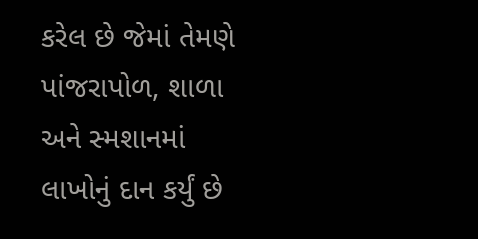કરેલ છે જેમાં તેમણે પાંજરાપોળ, શાળા અને સ્મશાનમાં લાખોનું દાન કર્યું છે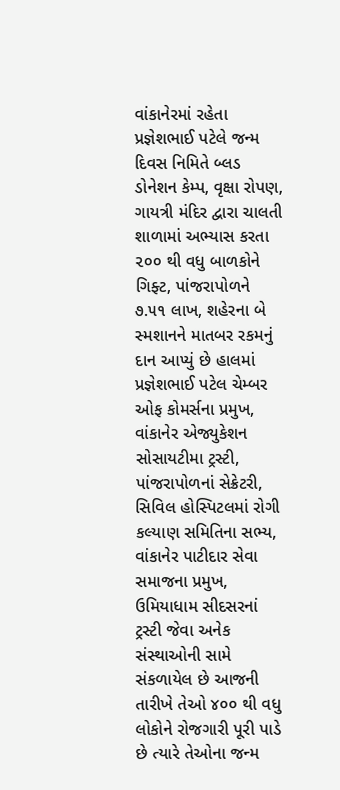વાંકાનેરમાં રહેતા પ્રજ્ઞેશભાઈ પટેલે જન્મ દિવસ નિમિતે બ્લડ ડોનેશન કેમ્પ, વૃક્ષા રોપણ, ગાયત્રી મંદિર દ્વારા ચાલતી શાળામાં અભ્યાસ કરતા ૨૦૦ થી વધુ બાળકોને ગિફ્ટ, પાંજરાપોળને ૭.૫૧ લાખ, શહેરના બે સ્મશાનને માતબર રકમનું દાન આપ્યું છે હાલમાં પ્રજ્ઞેશભાઈ પટેલ ચેમ્બર ઓફ કોમર્સના પ્રમુખ, વાંકાનેર એજ્યુકેશન સોસાયટીમા ટ્રસ્ટી, પાંજરાપોળનાં સેક્રેટરી, સિવિલ હોસ્પિટલમાં રોગી કલ્યાણ સમિતિના સભ્ય, વાંકાનેર પાટીદાર સેવા સમાજના પ્રમુખ, ઉમિયાધામ સીદસરનાં ટ્રસ્ટી જેવા અનેક સંસ્થાઓની સામે સંકળાયેલ છે આજની તારીખે તેઓ ૪૦૦ થી વધુ લોકોને રોજગારી પૂરી પાડે છે ત્યારે તેઓના જન્મ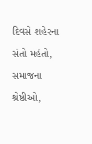દિવસે શહેરના સંતો મહંતો, સમાજના શ્રેષ્ઠીઓ,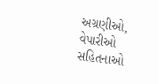અગ્રણીઓ, વેપારીઓ સહિતનાઓ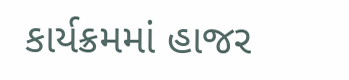કાર્યક્રમમાં હાજર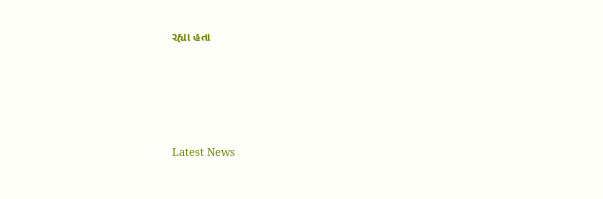રહ્યા હતા






Latest News